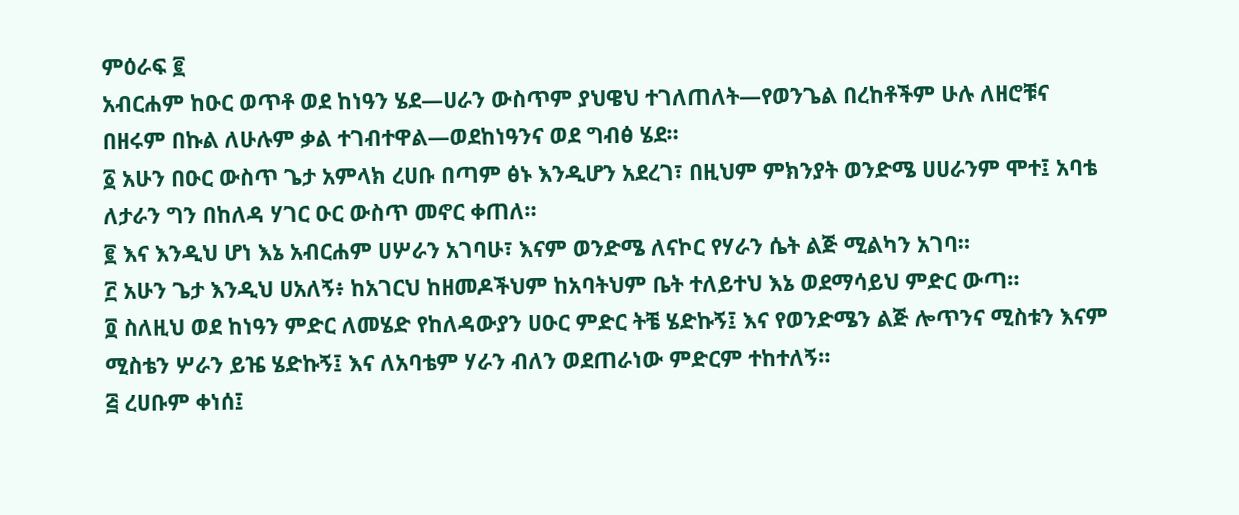ምዕራፍ ፪
አብርሐም ከዑር ወጥቶ ወደ ከነዓን ሄደ—ሀራን ውስጥም ያህዌህ ተገለጠለት—የወንጌል በረከቶችም ሁሉ ለዘሮቹና በዘሩም በኩል ለሁሉም ቃል ተገብተዋል—ወደከነዓንና ወደ ግብፅ ሄደ።
፩ አሁን በዑር ውስጥ ጌታ አምላክ ረሀቡ በጣም ፅኑ እንዲሆን አደረገ፣ በዚህም ምክንያት ወንድሜ ሀሀራንም ሞተ፤ አባቴ ለታራን ግን በከለዳ ሃገር ዑር ውስጥ መኖር ቀጠለ።
፪ እና እንዲህ ሆነ እኔ አብርሐም ሀሦራን አገባሁ፣ እናም ወንድሜ ለናኮር የሃራን ሴት ልጅ ሚልካን አገባ።
፫ አሁን ጌታ እንዲህ ሀአለኝ፥ ከአገርህ ከዘመዶችህም ከአባትህም ቤት ተለይተህ እኔ ወደማሳይህ ምድር ውጣ።
፬ ስለዚህ ወደ ከነዓን ምድር ለመሄድ የከለዳውያን ሀዑር ምድር ትቼ ሄድኩኝ፤ እና የወንድሜን ልጅ ሎጥንና ሚስቱን እናም ሚስቴን ሦራን ይዤ ሄድኩኝ፤ እና ለአባቴም ሃራን ብለን ወደጠራነው ምድርም ተከተለኝ።
፭ ረሀቡም ቀነሰ፤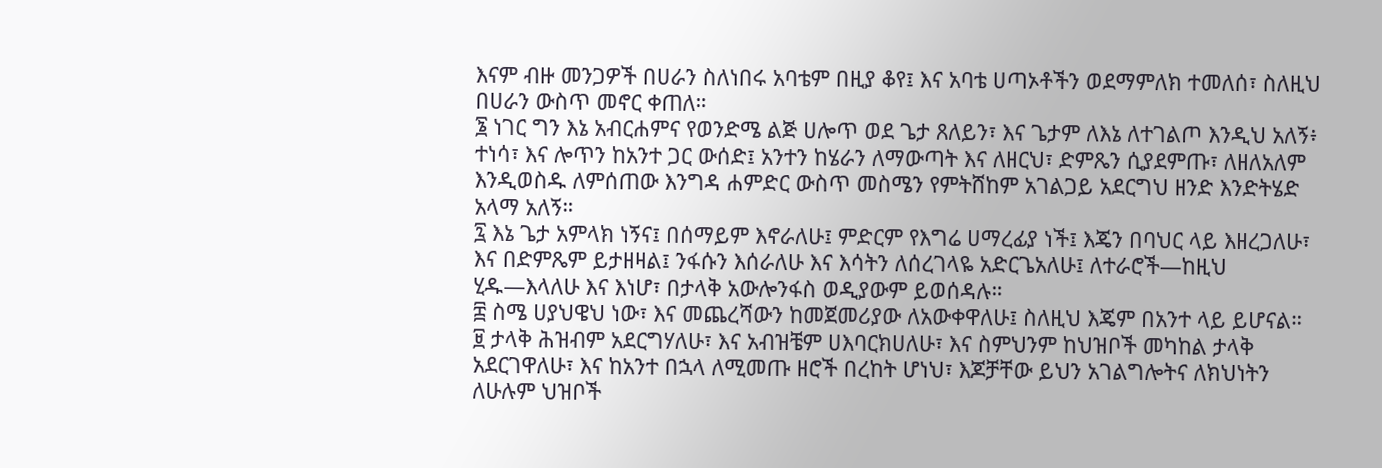እናም ብዙ መንጋዎች በሀራን ስለነበሩ አባቴም በዚያ ቆየ፤ እና አባቴ ሀጣኦቶችን ወደማምለክ ተመለሰ፣ ስለዚህ በሀራን ውስጥ መኖር ቀጠለ።
፮ ነገር ግን እኔ አብርሐምና የወንድሜ ልጅ ሀሎጥ ወደ ጌታ ጸለይን፣ እና ጌታም ለእኔ ለተገልጦ እንዲህ አለኝ፥ ተነሳ፣ እና ሎጥን ከአንተ ጋር ውሰድ፤ አንተን ከሄራን ለማውጣት እና ለዘርህ፣ ድምጼን ሲያደምጡ፣ ለዘለአለም እንዲወስዱ ለምሰጠው እንግዳ ሐምድር ውስጥ መስሜን የምትሸከም አገልጋይ አደርግህ ዘንድ እንድትሄድ አላማ አለኝ።
፯ እኔ ጌታ አምላክ ነኝና፤ በሰማይም እኖራለሁ፤ ምድርም የእግሬ ሀማረፊያ ነች፤ እጄን በባህር ላይ እዘረጋለሁ፣ እና በድምጼም ይታዘዛል፤ ንፋሱን እሰራለሁ እና እሳትን ለሰረገላዬ አድርጌአለሁ፤ ለተራሮች—ከዚህ ሂዱ—እላለሁ እና እነሆ፣ በታላቅ አውሎንፋስ ወዲያውም ይወሰዳሉ።
፰ ስሜ ሀያህዌህ ነው፣ እና መጨረሻውን ከመጀመሪያው ለአውቀዋለሁ፤ ስለዚህ እጄም በአንተ ላይ ይሆናል።
፱ ታላቅ ሕዝብም አደርግሃለሁ፣ እና አብዝቼም ሀእባርክሀለሁ፣ እና ስምህንም ከህዝቦች መካከል ታላቅ አደርገዋለሁ፣ እና ከአንተ በኋላ ለሚመጡ ዘሮች በረከት ሆነህ፣ እጆቻቸው ይህን አገልግሎትና ለክህነትን ለሁሉም ህዝቦች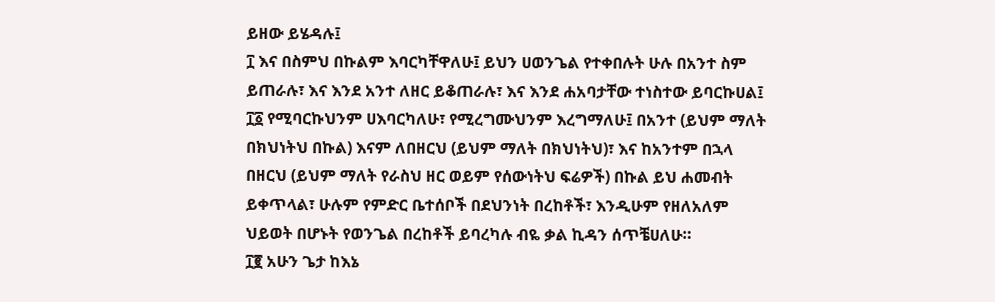ይዘው ይሄዳሉ፤
፲ እና በስምህ በኩልም እባርካቸዋለሁ፤ ይህን ሀወንጌል የተቀበሉት ሁሉ በአንተ ስም ይጠራሉ፣ እና እንደ አንተ ለዘር ይቆጠራሉ፣ እና እንደ ሐአባታቸው ተነስተው ይባርኩሀል፤
፲፩ የሚባርኩህንም ሀእባርካለሁ፣ የሚረግሙህንም እረግማለሁ፤ በአንተ (ይህም ማለት በክህነትህ በኩል) እናም ለበዘርህ (ይህም ማለት በክህነትህ)፣ እና ከአንተም በኋላ በዘርህ (ይህም ማለት የራስህ ዘር ወይም የሰውነትህ ፍሬዎች) በኩል ይህ ሐመብት ይቀጥላል፣ ሁሉም የምድር ቤተሰቦች በደህንነት በረከቶች፣ እንዲሁም የዘለአለም ህይወት በሆኑት የወንጌል በረከቶች ይባረካሉ ብዬ ቃል ኪዳን ሰጥቼሀለሁ።
፲፪ አሁን ጌታ ከእኔ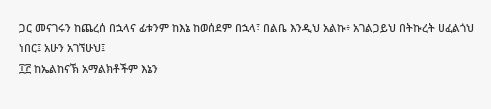ጋር መናገሩን ከጨረሰ በኋላና ፊቱንም ከእኔ ከወሰደም በኋላ፣ በልቤ እንዲህ አልኩ፥ አገልጋይህ በትኩረት ሀፈልጎህ ነበር፤ አሁን አገኘሁህ፤
፲፫ ከኤልከናኽ አማልክቶችም እኔን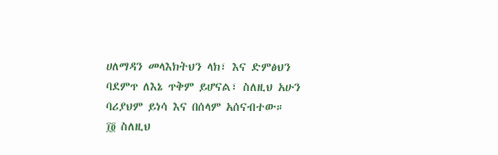ሀለማዳን መላእክትህን ላክ፣ እና ድምፅህን ባደምጥ ለእኔ ጥቅም ይሆናል፣ ስለዚህ አሁን ባሪያህም ይነሳ እና በሰላም አሰናብተው።
፲፬ ስለዚህ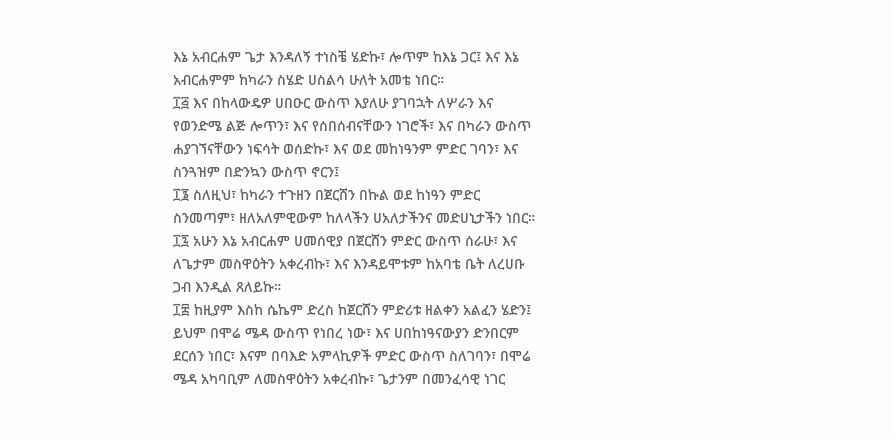እኔ አብርሐም ጌታ እንዳለኝ ተነስቼ ሄድኩ፣ ሎጥም ከእኔ ጋር፤ እና እኔ አብርሐምም ከካራን ስሄድ ሀስልሳ ሁለት አመቴ ነበር።
፲፭ እና በከላውዴዎ ሀበዑር ውስጥ እያለሁ ያገባኋት ለሦራን እና የወንድሜ ልጅ ሎጥን፣ እና የሰበሰብናቸውን ነገሮች፣ እና በካራን ውስጥ ሐያገኘናቸውን ነፍሳት ወሰድኩ፣ እና ወደ መከነዓንም ምድር ገባን፣ እና ስንጓዝም በድንኳን ውስጥ ኖርን፤
፲፮ ስለዚህ፣ ከካራን ተጉዘን በጀርሸን በኩል ወደ ከነዓን ምድር ስንመጣም፣ ዘለአለምዊውም ከለላችን ሀአለታችንና መድሀኒታችን ነበር።
፲፯ አሁን እኔ አብርሐም ሀመሰዊያ በጀርሸን ምድር ውስጥ ሰራሁ፣ እና ለጌታም መስዋዕትን አቀረብኩ፣ እና እንዳይሞቱም ከአባቴ ቤት ለረሀቡ ጋብ እንዲል ጸለይኩ።
፲፰ ከዚያም እስከ ሴኬም ድረስ ከጀርሸን ምድሪቱ ዘልቀን አልፈን ሄድን፤ ይህም በሞሬ ሜዳ ውስጥ የነበረ ነው፣ እና ሀበከነዓናውያን ድንበርም ደርሰን ነበር፣ እናም በባእድ አምላኪዎች ምድር ውስጥ ስለገባን፣ በሞሬ ሜዳ አካባቢም ለመስዋዕትን አቀረብኩ፣ ጌታንም በመንፈሳዊ ነገር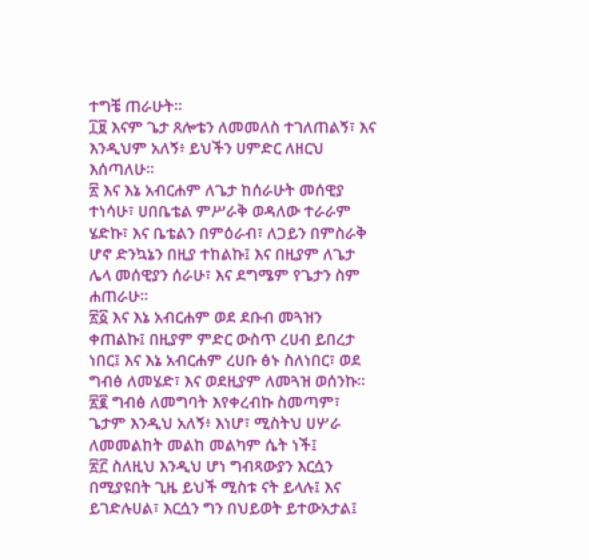ተግቼ ጠራሁት።
፲፱ እናም ጌታ ጸሎቴን ለመመለስ ተገለጠልኝ፣ እና እንዲህም አለኝ፥ ይህችን ሀምድር ለዘርህ እሰጣለሁ።
፳ እና እኔ አብርሐም ለጌታ ከሰራሁት መሰዊያ ተነሳሁ፣ ሀበቤቴል ምሥራቅ ወዳለው ተራራም ሄድኩ፣ እና ቤቴልን በምዕራብ፣ ለጋይን በምስራቅ ሆኖ ድንኳኔን በዚያ ተከልኩ፤ እና በዚያም ለጌታ ሌላ መሰዊያን ሰራሁ፣ እና ደግሜም የጌታን ስም ሐጠራሁ።
፳፩ እና እኔ አብርሐም ወደ ደቡብ መጓዝን ቀጠልኩ፤ በዚያም ምድር ውስጥ ረሀብ ይበረታ ነበር፤ እና እኔ አብርሐም ረሀቡ ፅኑ ስለነበር፣ ወደ ግብፅ ለመሄድ፣ እና ወደዚያም ለመጓዝ ወሰንኩ።
፳፪ ግብፅ ለመግባት እየቀረብኩ ስመጣም፣ ጌታም እንዲህ አለኝ፥ እነሆ፣ ሚስትህ ሀሦራ ለመመልከት መልከ መልካም ሴት ነች፤
፳፫ ስለዚህ እንዲህ ሆነ ግብጻውያን እርሷን በሚያዩበት ጊዜ ይህች ሚስቱ ናት ይላሉ፤ እና ይገድሉሀል፣ እርሷን ግን በህይወት ይተውአታል፤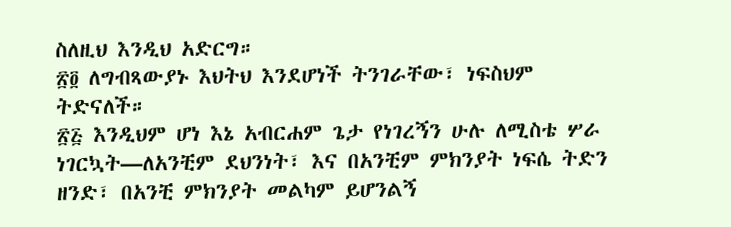ስለዚህ እንዲህ አድርግ።
፳፬ ለግብጻውያኑ እህትህ እንደሆነች ትንገራቸው፣ ነፍስህም ትድናለች።
፳፭ እንዲህም ሆነ እኔ አብርሐም ጌታ የነገረኝን ሁሉ ለሚስቴ ሦራ ነገርኳት—ለአንቺም ደህንነት፣ እና በአንቺም ምክንያት ነፍሴ ትድን ዘንድ፣ በአንቺ ምክንያት መልካም ይሆንልኝ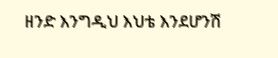ዘንድ እንግዲህ እህቴ እንደሆንሽ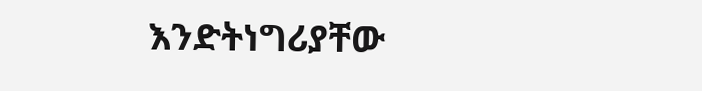እንድትነግሪያቸው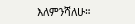እለምንሻለሁ።